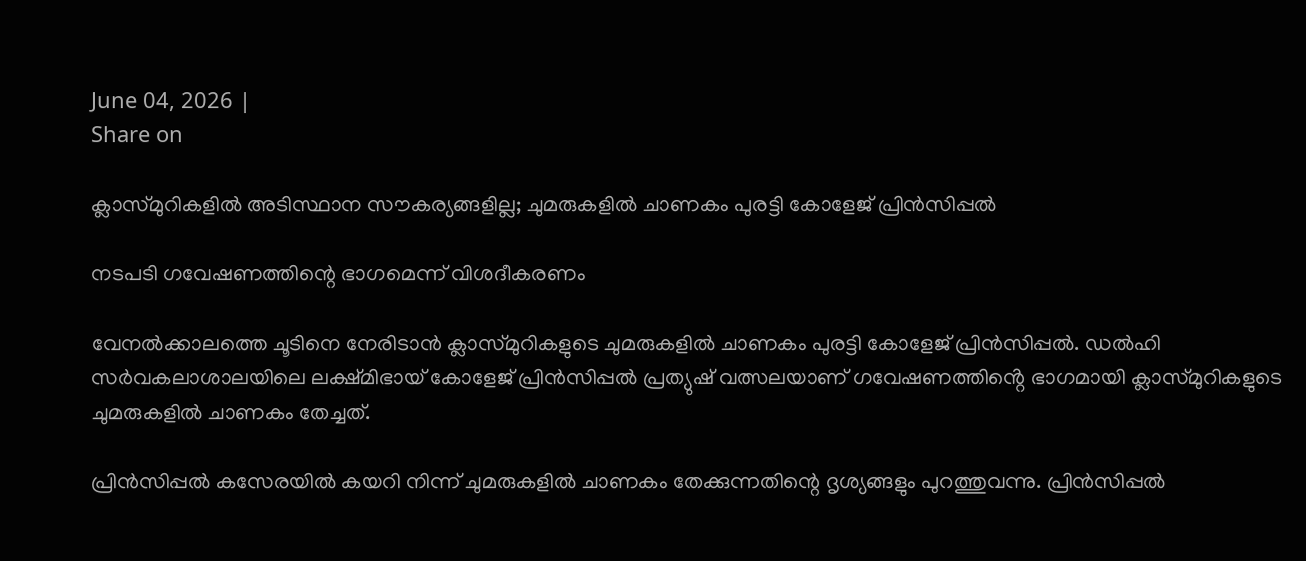June 04, 2026 |
Share on

ക്ലാസ്മുറികളിൽ അടിസ്ഥാന സൗകര്യങ്ങളില്ല; ചുമരുകളിൽ ചാണകം പുരട്ടി കോളേജ് പ്രിൻസിപ്പൽ

നടപടി ഗവേഷണത്തിന്റെ ഭാഗമെന്ന് വിശദീകരണം

വേനൽക്കാലത്തെ ചൂടിനെ നേരിടാൻ ക്ലാസ്മുറികളുടെ ചുമരുകളിൽ ചാണകം പുരട്ടി കോളേജ് പ്രിൻസിപ്പൽ. ഡൽഹി സർവകലാശാലയിലെ ലക്ഷ്മിഭായ് കോളേജ് പ്രിൻസിപ്പൽ പ്രത്യുഷ് വത്സലയാണ് ഗവേഷണത്തിൻ്റെ ഭാഗമായി ക്ലാസ്മുറികളുടെ ചുമരുകളിൽ ചാണകം തേച്ചത്.

പ്രിൻസിപ്പൽ കസേരയിൽ കയറി നിന്ന് ചുമരുകളിൽ ചാണകം തേക്കുന്നതിന്റെ ദൃശ്യങ്ങളും പുറത്തുവന്നു. പ്രിൻസിപ്പൽ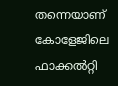തന്നെയാണ് കോളേജിലെ ഫാക്കൽറ്റി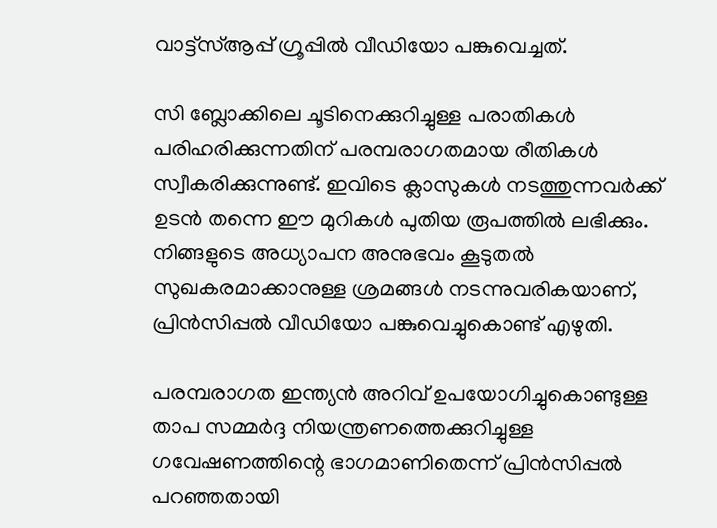വാട്ട്‌സ്ആപ്പ് ഗ്രൂപ്പിൽ വീഡിയോ പങ്കുവെച്ചത്.

സി ബ്ലോക്കിലെ ചൂടിനെക്കുറിച്ചുള്ള പരാതികൾ പരിഹരിക്കുന്നതിന് പരമ്പരാഗതമായ രീതികൾ സ്വീകരിക്കുന്നുണ്ട്. ഇവിടെ ക്ലാസുകൾ നടത്തുന്നവർക്ക് ഉടൻ തന്നെ ഈ മുറികൾ പുതിയ രൂപത്തിൽ ലഭിക്കും. നിങ്ങളുടെ അധ്യാപന അനുഭവം കൂടുതൽ സുഖകരമാക്കാനുള്ള ശ്രമങ്ങൾ നടന്നുവരികയാണ്, പ്രിൻസിപ്പൽ വീഡിയോ പങ്കുവെച്ചുകൊണ്ട് എഴുതി.

പരമ്പരാഗത ഇന്ത്യൻ അറിവ് ഉപയോഗിച്ചുകൊണ്ടുള്ള താപ സമ്മർദ്ദ നിയന്ത്രണത്തെക്കുറിച്ചുള്ള ഗവേഷണത്തിന്റെ ഭാഗമാണിതെന്ന് പ്രിൻസിപ്പൽ പറഞ്ഞതായി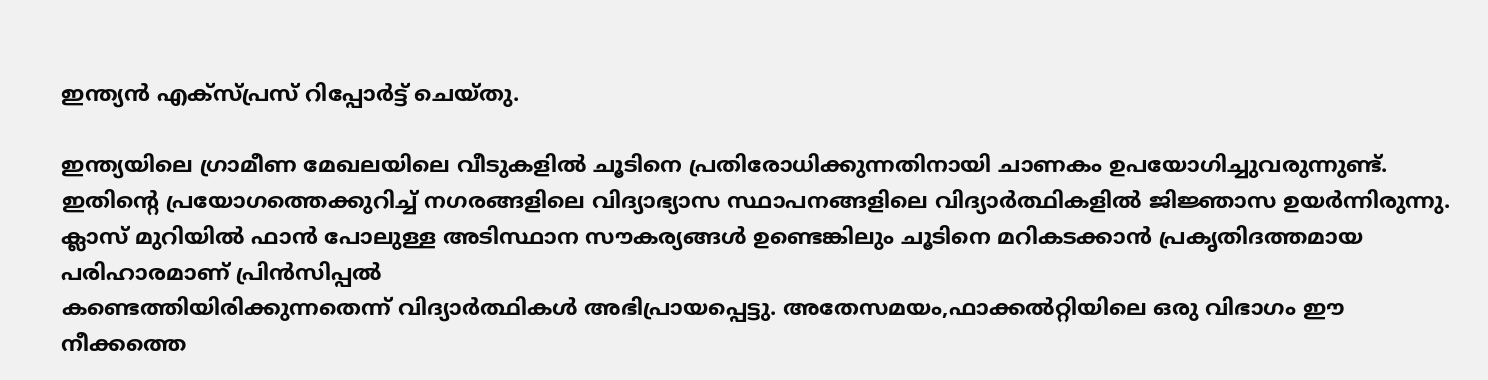ഇന്ത്യൻ എക്സ്പ്രസ് റിപ്പോർട്ട് ചെയ്തു.

ഇന്ത്യയിലെ ഗ്രാമീണ മേഖലയിലെ വീടുകളിൽ ചൂടിനെ പ്രതിരോധിക്കുന്നതിനായി ചാണകം ഉപയോഗിച്ചുവരുന്നുണ്ട്. ഇതിന്റെ പ്രയോഗത്തെക്കുറിച്ച് നഗരങ്ങളിലെ വിദ്യാഭ്യാസ സ്ഥാപനങ്ങളിലെ വിദ്യാർത്ഥികളിൽ ജിജ്ഞാസ ഉയർന്നിരുന്നു.
ക്ലാസ് മുറിയിൽ ഫാൻ പോലുള്ള അടിസ്ഥാന സൗകര്യങ്ങൾ ഉണ്ടെങ്കിലും ചൂടിനെ മറികടക്കാൻ പ്രകൃതിദത്തമായ പരിഹാരമാണ് പ്രിൻസിപ്പൽ
കണ്ടെത്തിയിരിക്കുന്നതെന്ന് വിദ്യാർത്ഥികൾ അഭിപ്രായപ്പെട്ടു. അതേസമയം,ഫാക്കൽറ്റിയിലെ ഒരു വിഭാഗം ഈ നീക്കത്തെ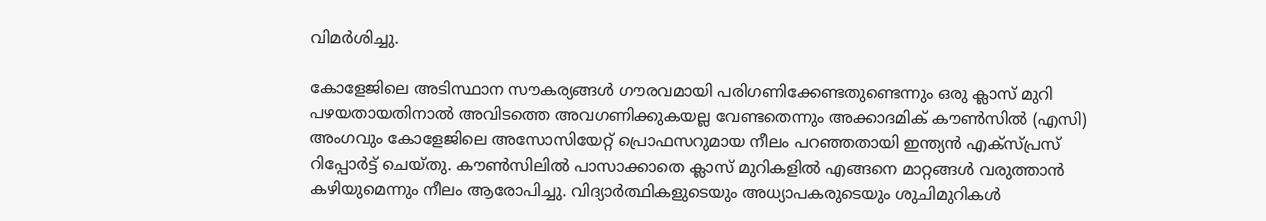വിമർശിച്ചു.

കോളേജിലെ അടിസ്ഥാന സൗകര്യങ്ങൾ ഗൗരവമായി പരിഗണിക്കേണ്ടതുണ്ടെന്നും ഒരു ക്ലാസ് മുറി പഴയതായതിനാൽ അവിടത്തെ അവഗണിക്കുകയല്ല വേണ്ടതെന്നും അക്കാദമിക് കൗൺസിൽ (എസി) അംഗവും കോളേജിലെ അസോസിയേറ്റ് പ്രൊഫസറുമായ നീലം പറഞ്ഞതായി ഇന്ത്യൻ എക്സ്പ്രസ് റിപ്പോർട്ട് ചെയ്തു. കൗൺസിലിൽ പാസാക്കാതെ ക്ലാസ് മുറികളിൽ എങ്ങനെ മാറ്റങ്ങൾ വരുത്താൻ കഴിയുമെന്നും നീലം ആരോപിച്ചു. വിദ്യാർത്ഥികളുടെയും അധ്യാപകരുടെയും ശുചിമുറികൾ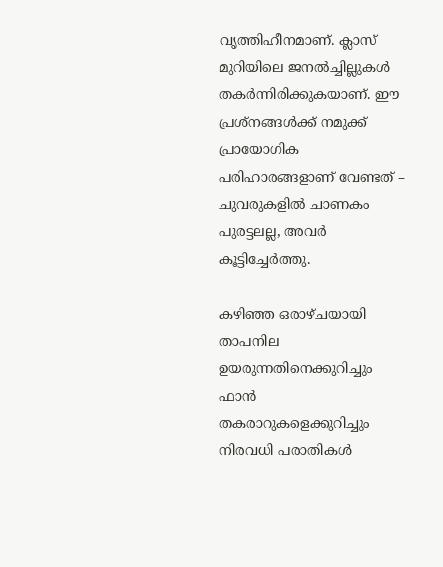വൃത്തിഹീനമാണ്. ക്ലാസ് മുറിയിലെ ജനൽച്ചില്ലുകൾ തകർന്നിരിക്കുകയാണ്. ഈ പ്രശ്നങ്ങൾക്ക് നമുക്ക് പ്രായോഗിക പരിഹാരങ്ങളാണ് വേണ്ടത് – ചുവരുകളിൽ ചാണകം പുരട്ടലല്ല, അവർ കൂട്ടിച്ചേർത്തു.

കഴിഞ്ഞ ഒരാഴ്ചയായി താപനില ഉയരുന്നതിനെക്കുറിച്ചും ഫാൻ തകരാറുകളെക്കുറിച്ചും നിരവധി പരാതികൾ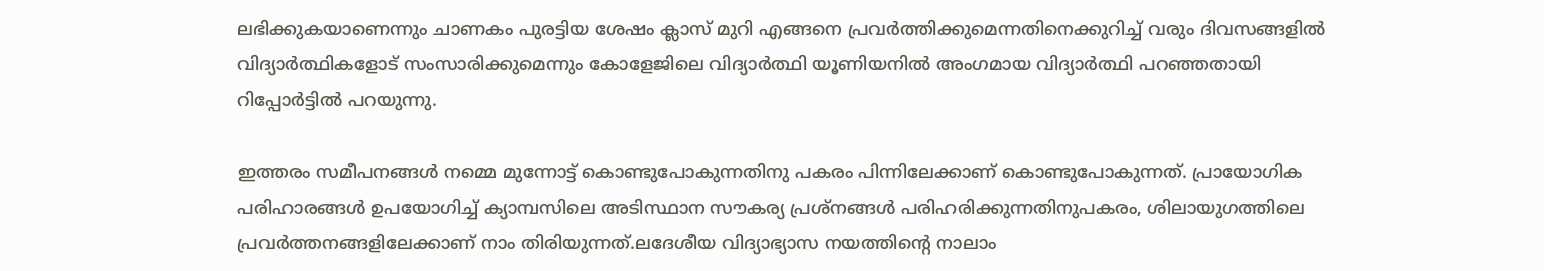ലഭിക്കുകയാണെന്നും ചാണകം പുരട്ടിയ ശേഷം ക്ലാസ് മുറി എങ്ങനെ പ്രവർത്തിക്കുമെന്നതിനെക്കുറിച്ച് വരും ദിവസങ്ങളിൽ വിദ്യാർത്ഥികളോട് സംസാരിക്കുമെന്നും കോളേജിലെ വിദ്യാർത്ഥി യൂണിയനിൽ അംഗമായ വിദ്യാർത്ഥി പറഞ്ഞതായി റിപ്പോർട്ടിൽ പറയുന്നു.

ഇത്തരം സമീപനങ്ങൾ നമ്മെ മുന്നോട്ട് കൊണ്ടുപോകുന്നതിനു പകരം പിന്നിലേക്കാണ് കൊണ്ടുപോകുന്നത്. പ്രായോഗിക പരിഹാരങ്ങൾ ഉപയോഗിച്ച് ക്യാമ്പസിലെ അടിസ്ഥാന സൗകര്യ പ്രശ്നങ്ങൾ പരിഹരിക്കുന്നതിനുപകരം, ശിലായുഗത്തിലെ പ്രവർത്തനങ്ങളിലേക്കാണ് നാം തിരിയുന്നത്.ലദേശീയ വിദ്യാഭ്യാസ നയത്തിന്റെ നാലാം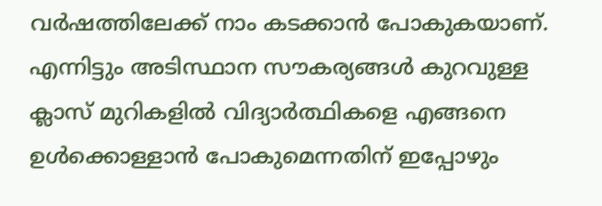വർഷത്തിലേക്ക് നാം കടക്കാൻ പോകുകയാണ്. എന്നിട്ടും അടിസ്ഥാന സൗകര്യങ്ങൾ കുറവുള്ള ക്ലാസ് മുറികളിൽ വിദ്യാർത്ഥികളെ എങ്ങനെ ഉൾക്കൊള്ളാൻ പോകുമെന്നതിന് ഇപ്പോഴും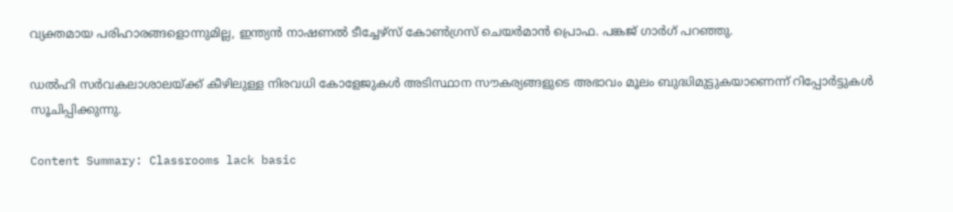വ്യക്തമായ പരിഹാരങ്ങളൊന്നുമില്ല, ഇന്ത്യൻ നാഷണൽ ടീച്ചേഴ്‌സ് കോൺഗ്രസ് ചെയർമാൻ പ്രൊഫ. പങ്കജ് ഗാർഗ് പറഞ്ഞു.

ഡൽഹി സർവകലാശാലയ്ക്ക് കീഴിലുള്ള നിരവധി കോളേജുകൾ അടിസ്ഥാന സൗകര്യങ്ങളുടെ അഭാവം മൂലം ബുദ്ധിമുട്ടുകയാണെന്ന് റിപ്പോർട്ടുകൾ സൂചിപ്പിക്കുന്നു.

Content Summary: Classrooms lack basic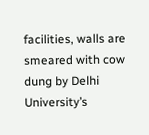facilities, walls are smeared with cow dung by Delhi University’s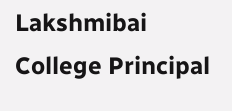Lakshmibai College Principal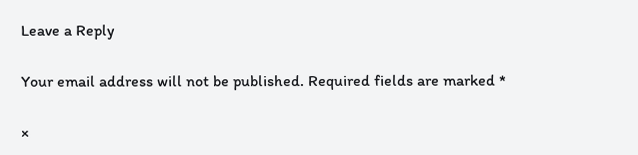Leave a Reply

Your email address will not be published. Required fields are marked *

×